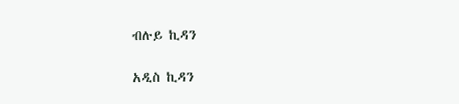ብሉይ ኪዳን

አዲስ ኪዳን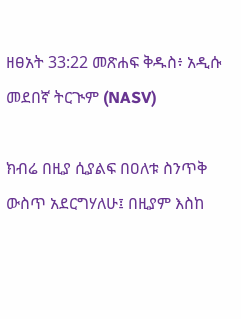ዘፀአት 33:22 መጽሐፍ ቅዱስ፥ አዲሱ መደበኛ ትርጒም (NASV)

ክብሬ በዚያ ሲያልፍ በዐለቱ ስንጥቅ ውስጥ አደርግሃለሁ፤ በዚያም እስከ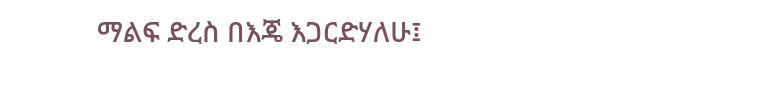ማልፍ ድረስ በእጄ እጋርድሃለሁ፤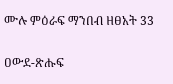ሙሉ ምዕራፍ ማንበብ ዘፀአት 33

ዐውደ-ጽሑፍ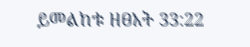ይመልከቱ ዘፀአት 33:22